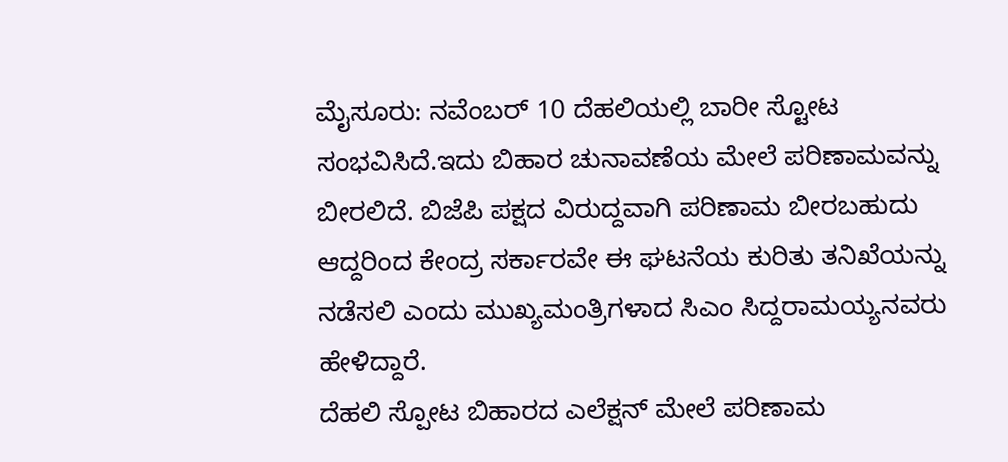ಮೈಸೂರು: ನವೆಂಬರ್ 10 ದೆಹಲಿಯಲ್ಲಿ ಬಾರೀ ಸ್ಟೋಟ ಸಂಭವಿಸಿದೆ.ಇದು ಬಿಹಾರ ಚುನಾವಣೆಯ ಮೇಲೆ ಪರಿಣಾಮವನ್ನು ಬೀರಲಿದೆ. ಬಿಜೆಪಿ ಪಕ್ಷದ ವಿರುದ್ದವಾಗಿ ಪರಿಣಾಮ ಬೀರಬಹುದು ಆದ್ದರಿಂದ ಕೇಂದ್ರ ಸರ್ಕಾರವೇ ಈ ಘಟನೆಯ ಕುರಿತು ತನಿಖೆಯನ್ನು ನಡೆಸಲಿ ಎಂದು ಮುಖ್ಯಮಂತ್ರಿಗಳಾದ ಸಿಎಂ ಸಿದ್ದರಾಮಯ್ಯನವರು ಹೇಳಿದ್ದಾರೆ.
ದೆಹಲಿ ಸ್ಪೋಟ ಬಿಹಾರದ ಎಲೆಕ್ಷನ್ ಮೇಲೆ ಪರಿಣಾಮ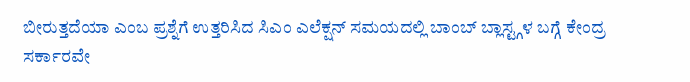ಬೀರುತ್ತದೆಯಾ ಎಂಬ ಪ್ರಶ್ನೆಗೆ ಉತ್ತರಿಸಿದ ಸಿಎಂ ಎಲೆಕ್ಷನ್ ಸಮಯದಲ್ಲಿ ಬಾಂಬ್ ಬ್ಲಾಸ್ಟ್ಗಳ ಬಗ್ಗೆ ಕೇಂದ್ರ ಸರ್ಕಾರವೇ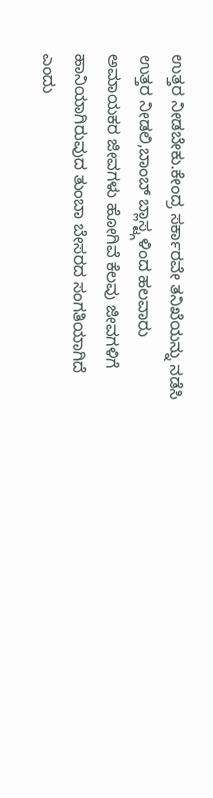ಉತ್ತರ ನೀಡಬೇಕು.ಕೇಂದ್ರ ಸರ್ಕಾರವೇ ತನಿಖೆಯನ್ನು ನಡೆಸಿ ಉತ್ತರ ನೀಡಲಿ,ಬಾಂಬ್ ಬ್ಲಾಸ್ಟ್ಗಳಿಂದ ಹಲವಾರು ಅಮಾಯಕರ ಜೀವಗಳು ಹೋಗಿವೆ ಕೆಲವು ಜೀವಗಳಿಗೆ ಹಾನಿಯಾಗಿರುವುದ ತುಂಬಾ ಬೇಸರದ ಸಂಗತಿಯಾಗಿದೆ ಎಂದು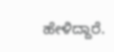ಹೇಳಿದ್ದಾರೆ.